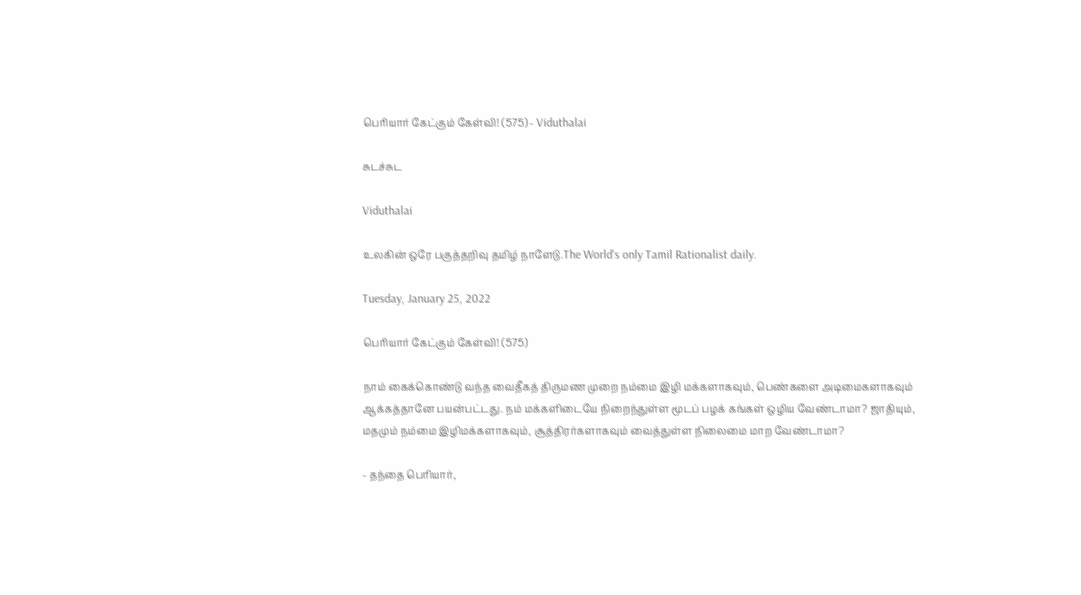பெரியார் கேட்கும் கேள்வி! (575) - Viduthalai

சுடச்சுட

Viduthalai

உலகின் ஒரே பகுத்தறிவு தமிழ் நாளேடு.The World's only Tamil Rationalist daily.

Tuesday, January 25, 2022

பெரியார் கேட்கும் கேள்வி! (575)

நாம் கைக்கொண்டு வந்த வைதீகத் திருமண முறை நம்மை இழி மக்களாகவும், பெண்களை அடிமைகளாகவும் ஆக்கத்தானே பயன்பட்டது. நம் மக்களிடையே நிறைந்துள்ள மூடப் பழக் கங்கள் ஒழிய வேண்டாமா? ஜாதியும், மதமும் நம்மை இழிமக்களாகவும், சூத்திரர்களாகவும் வைத்துள்ள நிலைமை மாற வேண்டாமா?

- தந்தை பெரியார்,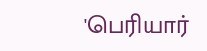'பெரியார்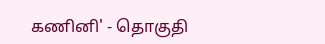கணினி' - தொகுதி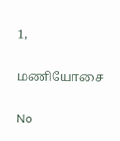1,

மணியோசை

No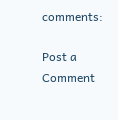comments:

Post a Comment